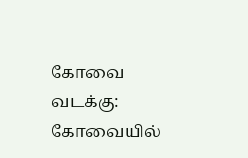கோவை வடக்கு: கோவையில்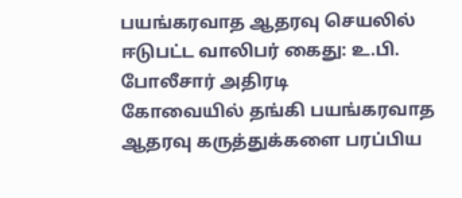பயங்கரவாத ஆதரவு செயலில் ஈடுபட்ட வாலிபர் கைது: உ.பி. போலீசார் அதிரடி
கோவையில் தங்கி பயங்கரவாத ஆதரவு கருத்துக்களை பரப்பிய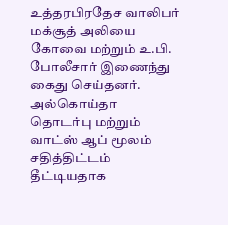உத்தரபிரதேச வாலிபர் மக்சூத் அலியை கோவை மற்றும் உ.பி. போலீசார் இணைந்து கைது செய்தனர். அல்கொய்தா தொடர்பு மற்றும் வாட்ஸ் ஆப் மூலம் சதித்திட்டம் தீட்டியதாக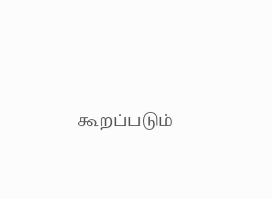கூறப்படும்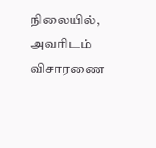நிலையில், அவரிடம் விசாரணை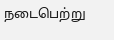நடைபெற்று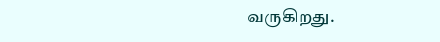வருகிறது.